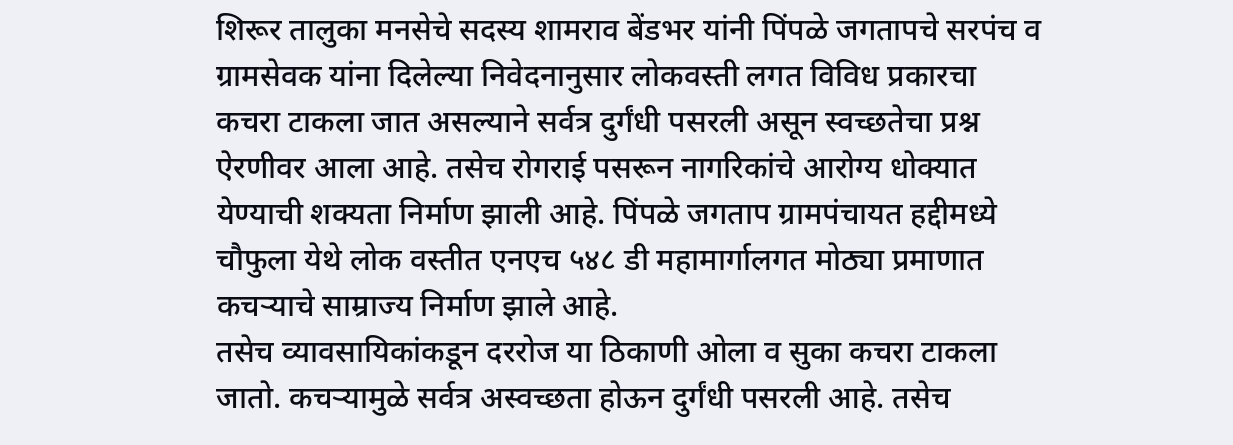शिरूर तालुका मनसेचे सदस्य शामराव बेंडभर यांनी पिंपळे जगतापचे सरपंच व ग्रामसेवक यांना दिलेल्या निवेदनानुसार लोकवस्ती लगत विविध प्रकारचा कचरा टाकला जात असल्याने सर्वत्र दुर्गंधी पसरली असून स्वच्छतेचा प्रश्न ऐरणीवर आला आहे. तसेच रोगराई पसरून नागरिकांचे आरोग्य धोक्यात येण्याची शक्यता निर्माण झाली आहे. पिंपळे जगताप ग्रामपंचायत हद्दीमध्ये चौफुला येथे लोक वस्तीत एनएच ५४८ डी महामार्गालगत मोठ्या प्रमाणात कचऱ्याचे साम्राज्य निर्माण झाले आहे.
तसेच व्यावसायिकांकडून दररोज या ठिकाणी ओला व सुका कचरा टाकला जातो. कचऱ्यामुळे सर्वत्र अस्वच्छता होऊन दुर्गंधी पसरली आहे. तसेच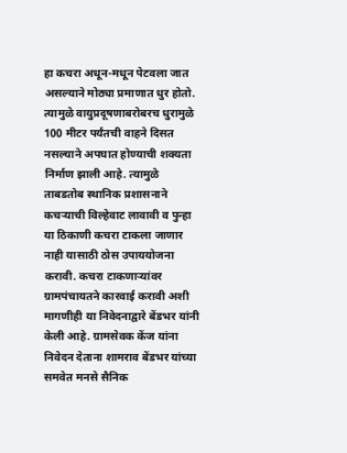हा कचरा अधून-मधून पेटवला जात असल्याने मोठ्या प्रमाणात धुर होतो. त्यामुळे वायुप्रदूषणाबरोबरच धुरामुळे 100 मीटर पर्यंतची वाहने दिसत नसल्याने अपघात होण्याची शक्यता निर्माण झाली आहे. त्यामुळे ताबडतोब स्थानिक प्रशासनाने कचऱ्याची विल्हेवाट लावावी व पुन्हा या ठिकाणी कचरा टाकला जाणार नाही यासाठी ठोस उपाययोजना करावी. कचरा टाकणाऱ्यांवर ग्रामपंचायतने कारवाई करावी अशी मागणीही या निवेदनाद्वारे बेंडभर यांनी केली आहे. ग्रामसेवक केंज यांना निवेदन देताना शामराव बेंडभर यांच्या समवेत मनसे सैनिक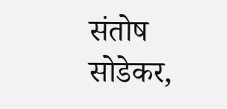संतोष सोडेकर,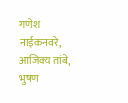गणेश नाईकनवरे, आजिक्य तांबे, भुषण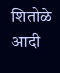शितोळे आदी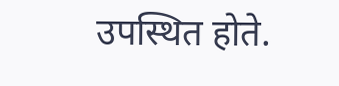उपस्थित होते.